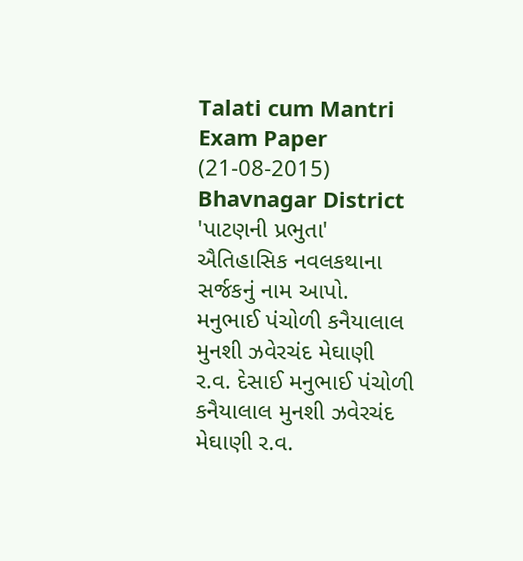Talati cum Mantri Exam Paper (21-08-2015) Bhavnagar District 'પાટણની પ્રભુતા' ઐતિહાસિક નવલકથાના સર્જકનું નામ આપો. મનુભાઈ પંચોળી કનૈયાલાલ મુનશી ઝવેરચંદ મેઘાણી ર.વ. દેસાઈ મનુભાઈ પંચોળી કનૈયાલાલ મુનશી ઝવેરચંદ મેઘાણી ર.વ.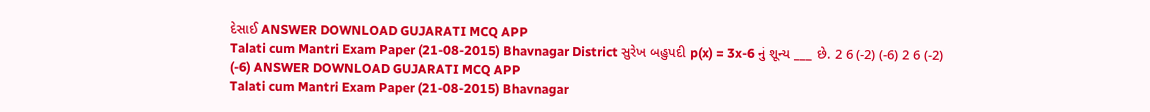દેસાઈ ANSWER DOWNLOAD GUJARATI MCQ APP
Talati cum Mantri Exam Paper (21-08-2015) Bhavnagar District સુરેખ બહુપદી p(x) = 3x-6 નું શૂન્ય ___ છે. 2 6 (-2) (-6) 2 6 (-2) (-6) ANSWER DOWNLOAD GUJARATI MCQ APP
Talati cum Mantri Exam Paper (21-08-2015) Bhavnagar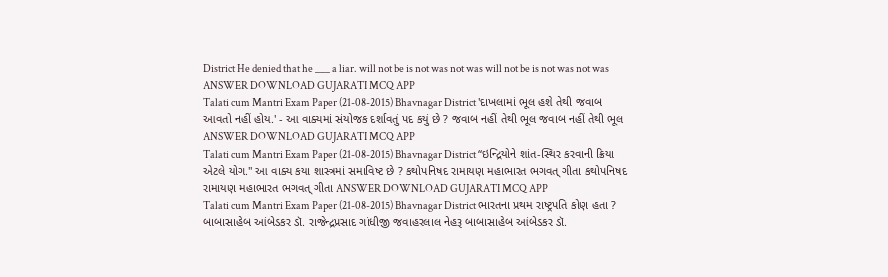District He denied that he ___ a liar. will not be is not was not was will not be is not was not was ANSWER DOWNLOAD GUJARATI MCQ APP
Talati cum Mantri Exam Paper (21-08-2015) Bhavnagar District 'દાખલામાં ભૂલ હશે તેથી જવાબ આવતો નહીં હોય.' - આ વાક્યમાં સંયોજક દર્શાવતું પદ કયું છે ? જવાબ નહીં તેથી ભૂલ જવાબ નહીં તેથી ભૂલ ANSWER DOWNLOAD GUJARATI MCQ APP
Talati cum Mantri Exam Paper (21-08-2015) Bhavnagar District “ઇન્દ્રિયોને શાંત-સ્થિર કરવાની ક્રિયા એટલે યોગ.'' આ વાક્ય કયા શાસ્ત્રમાં સમાવિષ્ટ છે ? કથોપનિષદ રામાયણ મહાભારત ભગવત્ ગીતા કથોપનિષદ રામાયણ મહાભારત ભગવત્ ગીતા ANSWER DOWNLOAD GUJARATI MCQ APP
Talati cum Mantri Exam Paper (21-08-2015) Bhavnagar District ભારતના પ્રથમ રાષ્ટ્રપતિ કોણ હતા ? બાબાસાહેબ આંબેડકર ડૉ. રાજેન્દ્રપ્રસાદ ગાંધીજી જવાહરલાલ નેહરૂ બાબાસાહેબ આંબેડકર ડૉ.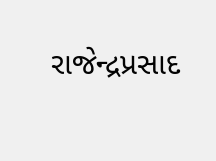રાજેન્દ્રપ્રસાદ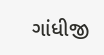ગાંધીજી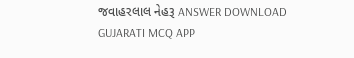જવાહરલાલ નેહરૂ ANSWER DOWNLOAD GUJARATI MCQ APP